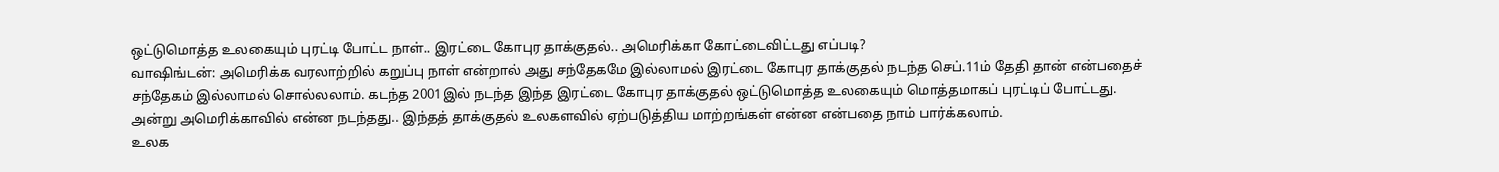ஒட்டுமொத்த உலகையும் புரட்டி போட்ட நாள்.. இரட்டை கோபுர தாக்குதல்.. அமெரிக்கா கோட்டைவிட்டது எப்படி?
வாஷிங்டன்: அமெரிக்க வரலாற்றில் கறுப்பு நாள் என்றால் அது சந்தேகமே இல்லாமல் இரட்டை கோபுர தாக்குதல் நடந்த செப்.11ம் தேதி தான் என்பதைச் சந்தேகம் இல்லாமல் சொல்லலாம். கடந்த 2001இல் நடந்த இந்த இரட்டை கோபுர தாக்குதல் ஒட்டுமொத்த உலகையும் மொத்தமாகப் புரட்டிப் போட்டது. அன்று அமெரிக்காவில் என்ன நடந்தது.. இந்தத் தாக்குதல் உலகளவில் ஏற்படுத்திய மாற்றங்கள் என்ன என்பதை நாம் பார்க்கலாம்.
உலக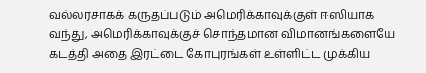வல்லரசாகக் கருதப்படும் அமெரிக்காவுக்குள் ஈஸியாக வந்து, அமெரிக்காவுக்குச் சொந்தமான விமானங்களையே கடத்தி அதை இரட்டை கோபுரங்கள் உள்ளிட்ட முக்கிய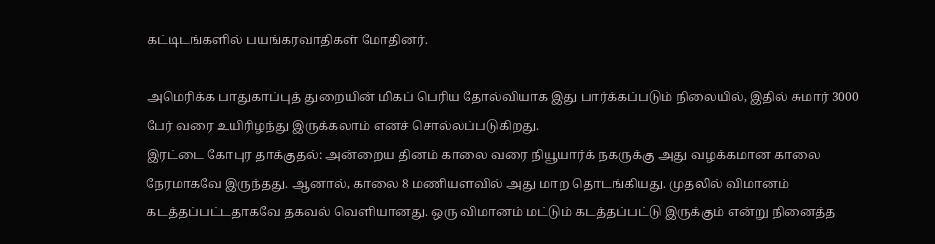கட்டிடங்களில் பயங்கரவாதிகள் மோதினர்.

அமெரிக்க பாதுகாப்புத் துறையின் மிகப் பெரிய தோல்வியாக இது பார்க்கப்படும் நிலையில், இதில் சுமார் 3000 பேர் வரை உயிரிழந்து இருக்கலாம் எனச் சொல்லப்படுகிறது.
இரட்டை கோபுர தாக்குதல்: அன்றைய தினம் காலை வரை நியூயார்க் நகருக்கு அது வழக்கமான காலை நேரமாகவே இருந்தது. ஆனால், காலை 8 மணியளவில் அது மாற தொடங்கியது. முதலில் விமானம் கடத்தப்பட்டதாகவே தகவல் வெளியானது. ஒரு விமானம் மட்டும் கடத்தப்பட்டு இருக்கும் என்று நினைத்த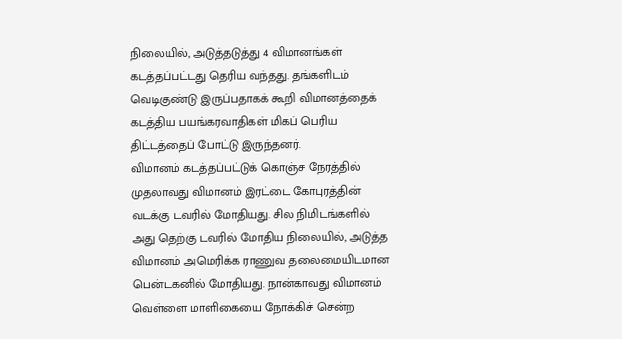நிலையில், அடுத்தடுத்து 4 விமானங்கள் கடத்தப்பட்டது தெரிய வந்தது. தங்களிடம் வெடிகுண்டு இருப்பதாகக் கூறி விமானத்தைக் கடத்திய பயங்கரவாதிகள் மிகப் பெரிய திட்டத்தைப் போட்டு இருந்தனர்.
விமானம் கடத்தப்பட்டுக் கொஞ்ச நேரத்தில் முதலாவது விமானம் இரட்டை கோபுரத்தின் வடக்கு டவரில் மோதியது. சில நிமிடங்களில் அது தெற்கு டவரில் மோதிய நிலையில், அடுத்த விமானம் அமெரிக்க ராணுவ தலைமையிடமான பென்டகனில் மோதியது. நான்காவது விமானம் வெள்ளை மாளிகையை நோக்கிச் சென்ற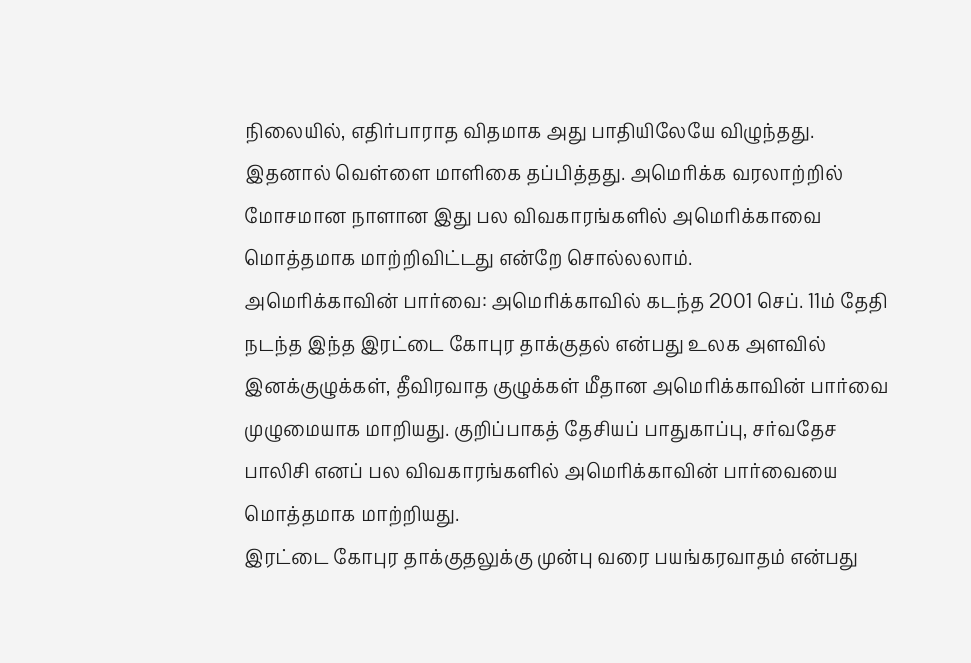நிலையில், எதிர்பாராத விதமாக அது பாதியிலேயே விழுந்தது. இதனால் வெள்ளை மாளிகை தப்பித்தது. அமெரிக்க வரலாற்றில் மோசமான நாளான இது பல விவகாரங்களில் அமெரிக்காவை மொத்தமாக மாற்றிவிட்டது என்றே சொல்லலாம்.
அமெரிக்காவின் பார்வை: அமெரிக்காவில் கடந்த 2001 செப். 11ம் தேதி நடந்த இந்த இரட்டை கோபுர தாக்குதல் என்பது உலக அளவில் இனக்குழுக்கள், தீவிரவாத குழுக்கள் மீதான அமெரிக்காவின் பார்வை முழுமையாக மாறியது. குறிப்பாகத் தேசியப் பாதுகாப்பு, சர்வதேச பாலிசி எனப் பல விவகாரங்களில் அமெரிக்காவின் பார்வையை மொத்தமாக மாற்றியது.
இரட்டை கோபுர தாக்குதலுக்கு முன்பு வரை பயங்கரவாதம் என்பது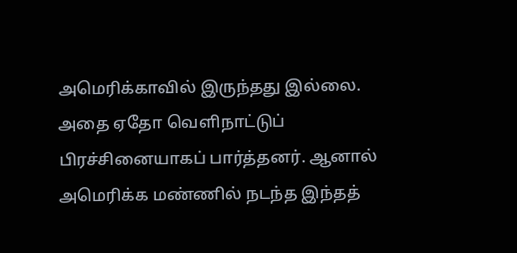அமெரிக்காவில் இருந்தது இல்லை. அதை ஏதோ வெளிநாட்டுப் பிரச்சினையாகப் பார்த்தனர். ஆனால் அமெரிக்க மண்ணில் நடந்த இந்தத்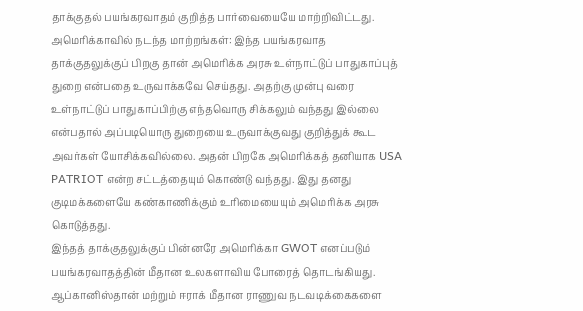தாக்குதல் பயங்கரவாதம் குறித்த பார்வையையே மாற்றிவிட்டது.
அமெரிக்காவில் நடந்த மாற்றங்கள்: இந்த பயங்கரவாத தாக்குதலுக்குப் பிறகு தான் அமெரிக்க அரசு உள்நாட்டுப் பாதுகாப்புத் துறை என்பதை உருவாக்கவே செய்தது. அதற்கு முன்பு வரை உள்நாட்டுப் பாதுகாப்பிற்கு எந்தவொரு சிக்கலும் வந்தது இல்லை என்பதால் அப்படியொரு துறையை உருவாக்குவது குறித்துக் கூட அவர்கள் யோசிக்கவில்லை. அதன் பிறகே அமெரிக்கத் தனியாக USA PATRIOT என்ற சட்டத்தையும் கொண்டு வந்தது. இது தனது குடிமக்களையே கண்காணிக்கும் உரிமையையும் அமெரிக்க அரசு கொடுத்தது.
இந்தத் தாக்குதலுக்குப் பின்னரே அமெரிக்கா GWOT எனப்படும் பயங்கரவாதத்தின் மீதான உலகளாவிய போரைத் தொடங்கியது. ஆப்கானிஸ்தான் மற்றும் ஈராக் மீதான ராணுவ நடவடிக்கைகளை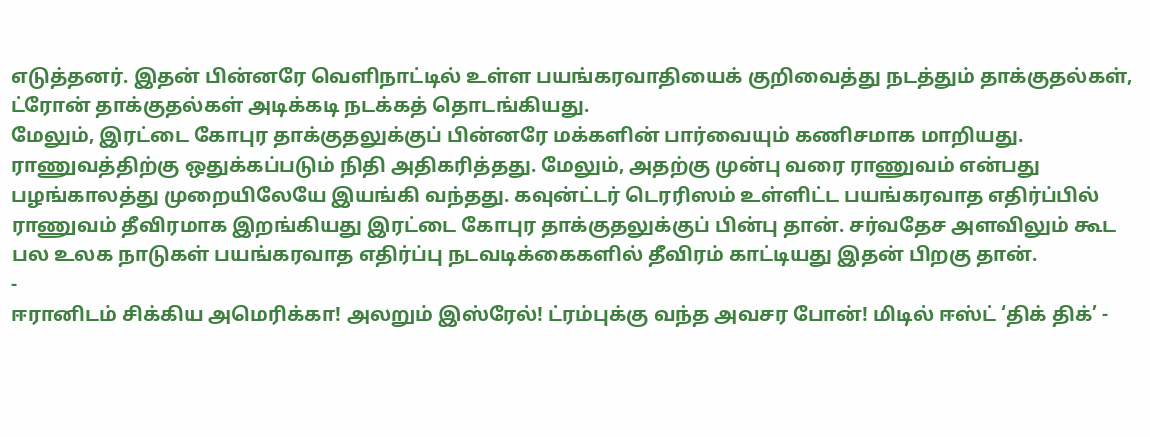எடுத்தனர். இதன் பின்னரே வெளிநாட்டில் உள்ள பயங்கரவாதியைக் குறிவைத்து நடத்தும் தாக்குதல்கள், ட்ரோன் தாக்குதல்கள் அடிக்கடி நடக்கத் தொடங்கியது.
மேலும், இரட்டை கோபுர தாக்குதலுக்குப் பின்னரே மக்களின் பார்வையும் கணிசமாக மாறியது. ராணுவத்திற்கு ஒதுக்கப்படும் நிதி அதிகரித்தது. மேலும், அதற்கு முன்பு வரை ராணுவம் என்பது பழங்காலத்து முறையிலேயே இயங்கி வந்தது. கவுன்ட்டர் டெரரிஸம் உள்ளிட்ட பயங்கரவாத எதிர்ப்பில் ராணுவம் தீவிரமாக இறங்கியது இரட்டை கோபுர தாக்குதலுக்குப் பின்பு தான். சர்வதேச அளவிலும் கூட பல உலக நாடுகள் பயங்கரவாத எதிர்ப்பு நடவடிக்கைகளில் தீவிரம் காட்டியது இதன் பிறகு தான்.
-
ஈரானிடம் சிக்கிய அமெரிக்கா! அலறும் இஸ்ரேல்! ட்ரம்புக்கு வந்த அவசர போன்! மிடில் ஈஸ்ட் ‘திக் திக்’ -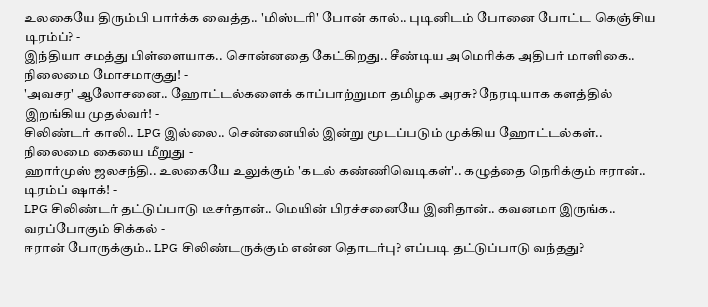உலகையே திரும்பி பார்க்க வைத்த.. 'மிஸ்டரி' போன் கால்.. புடினிடம் போனை போட்ட கெஞ்சிய டிரம்ப்? -
இந்தியா சமத்து பிள்ளையாக.. சொன்னதை கேட்கிறது.. சீண்டிய அமெரிக்க அதிபர் மாளிகை.. நிலைமை மோசமாகுது! -
'அவசர' ஆலோசனை.. ஹோட்டல்களைக் காப்பாற்றுமா தமிழக அரசு? நேரடியாக களத்தில் இறங்கிய முதல்வர்! -
சிலிண்டர் காலி.. LPG இல்லை.. சென்னையில் இன்று மூடப்படும் முக்கிய ஹோட்டல்கள்.. நிலைமை கையை மீறுது -
ஹார்முஸ் ஜலசந்தி.. உலகையே உலுக்கும் 'கடல் கண்ணிவெடிகள்'.. கழுத்தை நெரிக்கும் ஈரான்.. டிரம்ப் ஷாக்! -
LPG சிலிண்டர் தட்டுப்பாடு டீசர்தான்.. மெயின் பிரச்சனையே இனிதான்.. கவனமா இருங்க.. வரப்போகும் சிக்கல் -
ஈரான் போருக்கும்.. LPG சிலிண்டருக்கும் என்ன தொடர்பு? எப்படி தட்டுப்பாடு வந்தது?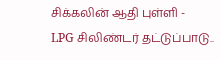சிக்கலின் ஆதி புள்ளி -
LPG சிலிண்டர் தட்டுப்பாடு..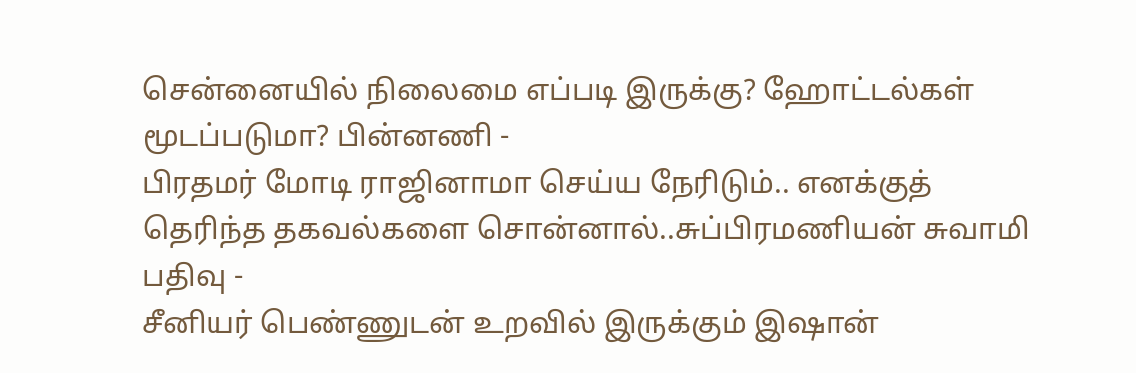சென்னையில் நிலைமை எப்படி இருக்கு? ஹோட்டல்கள் மூடப்படுமா? பின்னணி -
பிரதமர் மோடி ராஜினாமா செய்ய நேரிடும்.. எனக்குத் தெரிந்த தகவல்களை சொன்னால்..சுப்பிரமணியன் சுவாமி பதிவு -
சீனியர் பெண்ணுடன் உறவில் இருக்கும் இஷான்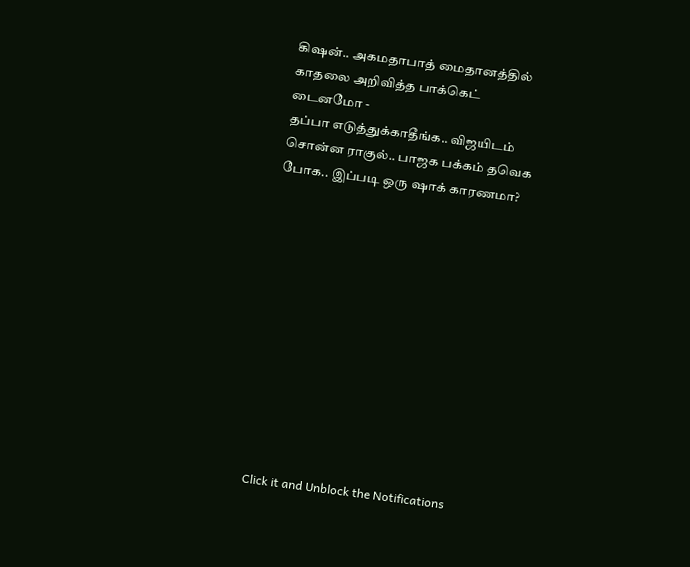கிஷன்.. அகமதாபாத் மைதானத்தில் காதலை அறிவித்த பாக்கெட் டைனமோ -
தப்பா எடுத்துக்காதீங்க.. விஜயிடம் சொன்ன ராகுல்.. பாஜக பக்கம் தவெக போக.. இப்படி ஒரு ஷாக் காரணமா?












Click it and Unblock the Notifications